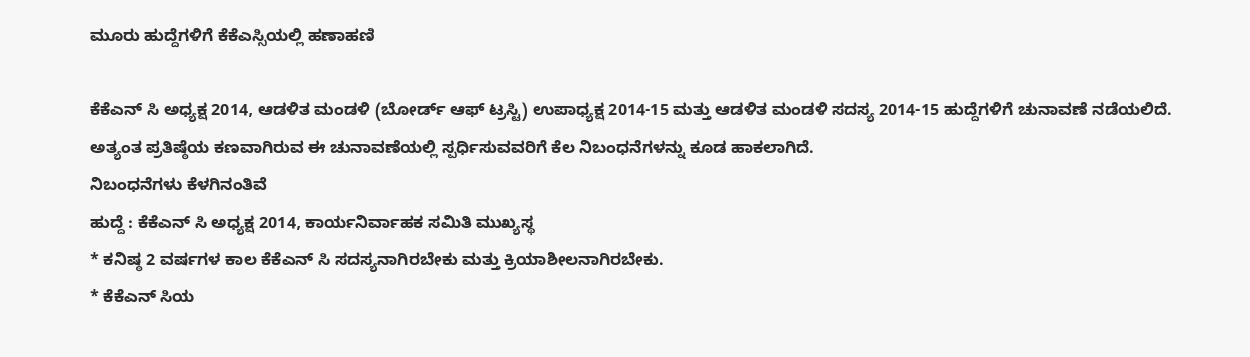ಮೂರು ಹುದ್ದೆಗಳಿಗೆ ಕೆಕೆಎಸ್ಸಿಯಲ್ಲಿ ಹಣಾಹಣಿ

ಕೆಕೆಎನ್ ಸಿ ಅಧ್ಯಕ್ಷ 2014, ಆಡಳಿತ ಮಂಡಳಿ (ಬೋರ್ಡ್ ಆಫ್ ಟ್ರಸ್ಟಿ) ಉಪಾಧ್ಯಕ್ಷ 2014-15 ಮತ್ತು ಆಡಳಿತ ಮಂಡಳಿ ಸದಸ್ಯ 2014-15 ಹುದ್ದೆಗಳಿಗೆ ಚುನಾವಣೆ ನಡೆಯಲಿದೆ. ಅತ್ಯಂತ ಪ್ರತಿಷ್ಠೆಯ ಕಣವಾಗಿರುವ ಈ ಚುನಾವಣೆಯಲ್ಲಿ ಸ್ಪರ್ಧಿಸುವವರಿಗೆ ಕೆಲ ನಿಬಂಧನೆಗಳನ್ನು ಕೂಡ ಹಾಕಲಾಗಿದೆ.
ನಿಬಂಧನೆಗಳು ಕೆಳಗಿನಂತಿವೆ
ಹುದ್ದೆ : ಕೆಕೆಎನ್ ಸಿ ಅಧ್ಯಕ್ಷ 2014, ಕಾರ್ಯನಿರ್ವಾಹಕ ಸಮಿತಿ ಮುಖ್ಯಸ್ಥ
* ಕನಿಷ್ಠ 2 ವರ್ಷಗಳ ಕಾಲ ಕೆಕೆಎನ್ ಸಿ ಸದಸ್ಯನಾಗಿರಬೇಕು ಮತ್ತು ಕ್ರಿಯಾಶೀಲನಾಗಿರಬೇಕು.
* ಕೆಕೆಎನ್ ಸಿಯ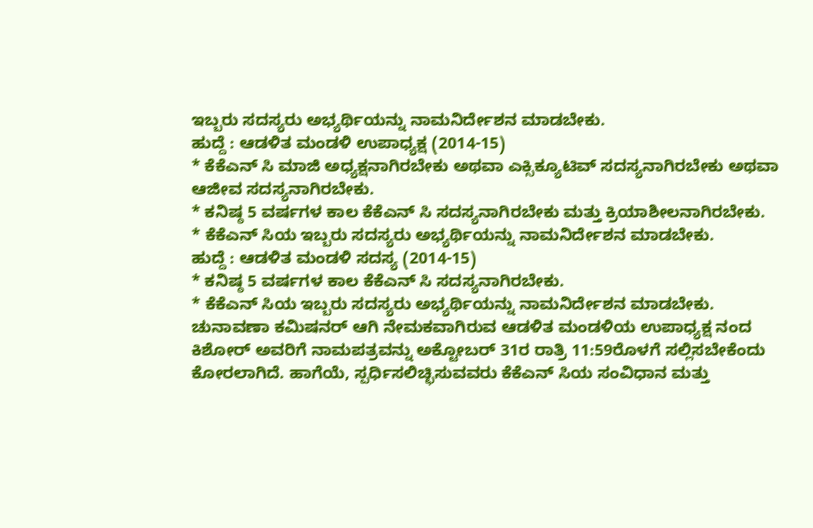ಇಬ್ಬರು ಸದಸ್ಯರು ಅಭ್ಯರ್ಥಿಯನ್ನು ನಾಮನಿರ್ದೇಶನ ಮಾಡಬೇಕು.
ಹುದ್ದೆ : ಆಡಳಿತ ಮಂಡಳಿ ಉಪಾಧ್ಯಕ್ಷ (2014-15)
* ಕೆಕೆಎನ್ ಸಿ ಮಾಜಿ ಅಧ್ಯಕ್ಷನಾಗಿರಬೇಕು ಅಥವಾ ಎಕ್ಸಿಕ್ಯೂಟಿವ್ ಸದಸ್ಯನಾಗಿರಬೇಕು ಅಥವಾ ಆಜೀವ ಸದಸ್ಯನಾಗಿರಬೇಕು.
* ಕನಿಷ್ಠ 5 ವರ್ಷಗಳ ಕಾಲ ಕೆಕೆಎನ್ ಸಿ ಸದಸ್ಯನಾಗಿರಬೇಕು ಮತ್ತು ಕ್ರಿಯಾಶೀಲನಾಗಿರಬೇಕು.
* ಕೆಕೆಎನ್ ಸಿಯ ಇಬ್ಬರು ಸದಸ್ಯರು ಅಭ್ಯರ್ಥಿಯನ್ನು ನಾಮನಿರ್ದೇಶನ ಮಾಡಬೇಕು.
ಹುದ್ದೆ : ಆಡಳಿತ ಮಂಡಳಿ ಸದಸ್ಯ (2014-15)
* ಕನಿಷ್ಠ 5 ವರ್ಷಗಳ ಕಾಲ ಕೆಕೆಎನ್ ಸಿ ಸದಸ್ಯನಾಗಿರಬೇಕು.
* ಕೆಕೆಎನ್ ಸಿಯ ಇಬ್ಬರು ಸದಸ್ಯರು ಅಭ್ಯರ್ಥಿಯನ್ನು ನಾಮನಿರ್ದೇಶನ ಮಾಡಬೇಕು.
ಚುನಾವಣಾ ಕಮಿಷನರ್ ಆಗಿ ನೇಮಕವಾಗಿರುವ ಆಡಳಿತ ಮಂಡಳಿಯ ಉಪಾಧ್ಯಕ್ಷ ನಂದ ಕಿಶೋರ್ ಅವರಿಗೆ ನಾಮಪತ್ರವನ್ನು ಅಕ್ಟೋಬರ್ 31ರ ರಾತ್ರಿ 11:59ರೊಳಗೆ ಸಲ್ಲಿಸಬೇಕೆಂದು ಕೋರಲಾಗಿದೆ. ಹಾಗೆಯೆ, ಸ್ಪರ್ಧಿಸಲಿಚ್ಛಿಸುವವರು ಕೆಕೆಎನ್ ಸಿಯ ಸಂವಿಧಾನ ಮತ್ತು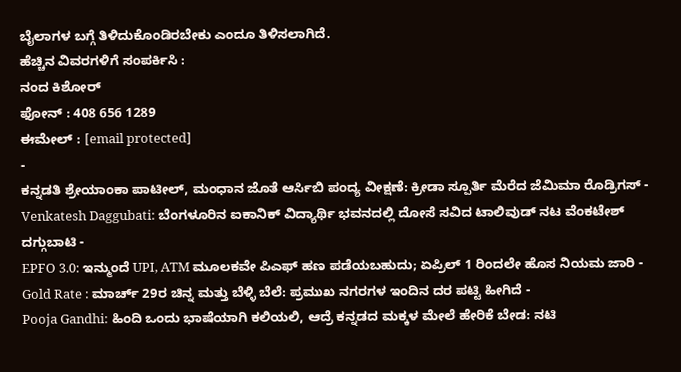ಬೈಲಾಗಳ ಬಗ್ಗೆ ತಿಳಿದುಕೊಂಡಿರಬೇಕು ಎಂದೂ ತಿಳಿಸಲಾಗಿದೆ.
ಹೆಚ್ಚಿನ ವಿವರಗಳಿಗೆ ಸಂಪರ್ಕಿಸಿ :
ನಂದ ಕಿಶೋರ್
ಫೋನ್ : 408 656 1289
ಈಮೇಲ್ : [email protected]
-
ಕನ್ನಡತಿ ಶ್ರೇಯಾಂಕಾ ಪಾಟೀಲ್, ಮಂಧಾನ ಜೊತೆ ಆರ್ಸಿಬಿ ಪಂದ್ಯ ವೀಕ್ಷಣೆ: ಕ್ರೀಡಾ ಸ್ಪೂರ್ತಿ ಮೆರೆದ ಜೆಮಿಮಾ ರೊಡ್ರಿಗಸ್ -
Venkatesh Daggubati: ಬೆಂಗಳೂರಿನ ಐಕಾನಿಕ್ ವಿದ್ಯಾರ್ಥಿ ಭವನದಲ್ಲಿ ದೋಸೆ ಸವಿದ ಟಾಲಿವುಡ್ ನಟ ವೆಂಕಟೇಶ್ ದಗ್ಗುಬಾಟಿ -
EPFO 3.0: ಇನ್ಮುಂದೆ UPI, ATM ಮೂಲಕವೇ ಪಿಎಫ್ ಹಣ ಪಡೆಯಬಹುದು; ಏಪ್ರಿಲ್ 1 ರಿಂದಲೇ ಹೊಸ ನಿಯಮ ಜಾರಿ -
Gold Rate : ಮಾರ್ಚ್ 29ರ ಚಿನ್ನ ಮತ್ತು ಬೆಳ್ಳಿ ಬೆಲೆ: ಪ್ರಮುಖ ನಗರಗಳ ಇಂದಿನ ದರ ಪಟ್ಟಿ ಹೀಗಿದೆ -
Pooja Gandhi: ಹಿಂದಿ ಒಂದು ಭಾಷೆಯಾಗಿ ಕಲಿಯಲಿ, ಆದ್ರೆ ಕನ್ನಡದ ಮಕ್ಕಳ ಮೇಲೆ ಹೇರಿಕೆ ಬೇಡ: ನಟಿ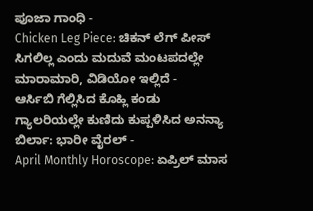ಪೂಜಾ ಗಾಂಧಿ -
Chicken Leg Piece: ಚಿಕನ್ ಲೆಗ್ ಪೀಸ್ ಸಿಗಲಿಲ್ಲ ಎಂದು ಮದುವೆ ಮಂಟಪದಲ್ಲೇ ಮಾರಾಮಾರಿ, ವಿಡಿಯೋ ಇಲ್ಲಿದೆ -
ಆರ್ಸಿಬಿ ಗೆಲ್ಲಿಸಿದ ಕೊಹ್ಲಿ ಕಂಡು ಗ್ಯಾಲರಿಯಲ್ಲೇ ಕುಣಿದು ಕುಪ್ಪಳಿಸಿದ ಅನನ್ಯಾ ಬಿರ್ಲಾ: ಭಾರೀ ವೈರಲ್ -
April Monthly Horoscope: ಏಪ್ರಿಲ್ ಮಾಸ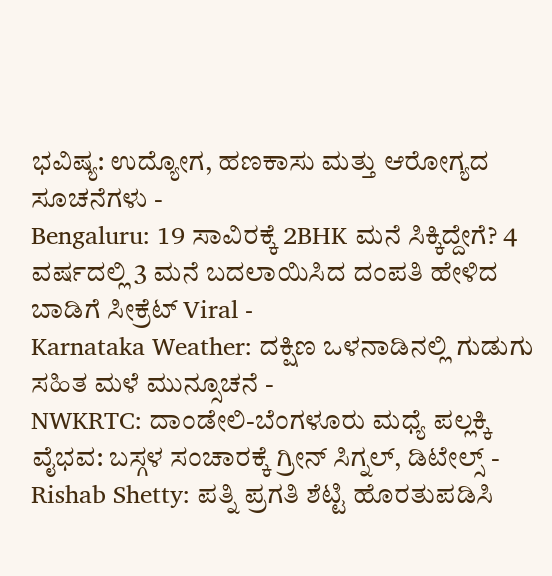ಭವಿಷ್ಯ: ಉದ್ಯೋಗ, ಹಣಕಾಸು ಮತ್ತು ಆರೋಗ್ಯದ ಸೂಚನೆಗಳು -
Bengaluru: 19 ಸಾವಿರಕ್ಕೆ 2BHK ಮನೆ ಸಿಕ್ಕಿದ್ದೇಗೆ? 4 ವರ್ಷದಲ್ಲಿ 3 ಮನೆ ಬದಲಾಯಿಸಿದ ದಂಪತಿ ಹೇಳಿದ ಬಾಡಿಗೆ ಸೀಕ್ರೆಟ್ Viral -
Karnataka Weather: ದಕ್ಷಿಣ ಒಳನಾಡಿನಲ್ಲಿ ಗುಡುಗು ಸಹಿತ ಮಳೆ ಮುನ್ಸೂಚನೆ -
NWKRTC: ದಾಂಡೇಲಿ-ಬೆಂಗಳೂರು ಮಧ್ಯೆ ಪಲ್ಲಕ್ಕಿ ವೈಭವ: ಬಸ್ಗಳ ಸಂಚಾರಕ್ಕೆ ಗ್ರೀನ್ ಸಿಗ್ನಲ್, ಡಿಟೇಲ್ಸ್ -
Rishab Shetty: ಪತ್ನಿ ಪ್ರಗತಿ ಶೆಟ್ಟಿ ಹೊರತುಪಡಿಸಿ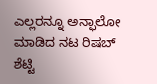ಎಲ್ಲರನ್ನೂ ಅನ್ಫಾಲೋ ಮಾಡಿದ ನಟ ರಿಷಬ್ ಶೆಟ್ಟಿ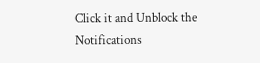Click it and Unblock the Notifications